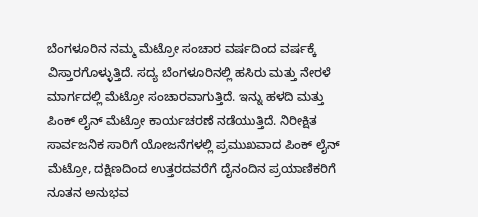ಬೆಂಗಳೂರಿನ ನಮ್ಮ ಮೆಟ್ರೋ ಸಂಚಾರ ವರ್ಷದಿಂದ ವರ್ಷಕ್ಕೆ ವಿಸ್ತಾರಗೊಳ್ಳುತ್ತಿದೆ. ಸದ್ಯ ಬೆಂಗಳೂರಿನಲ್ಲಿ ಹಸಿರು ಮತ್ತು ನೇರಳೆ ಮಾರ್ಗದಲ್ಲಿ ಮೆಟ್ರೋ ಸಂಚಾರವಾಗುತ್ತಿದೆ. ಇನ್ನು ಹಳದಿ ಮತ್ತು ಪಿಂಕ್ ಲೈನ್ ಮೆಟ್ರೋ ಕಾರ್ಯಚರಣೆ ನಡೆಯುತ್ತಿದೆ. ನಿರೀಕ್ಷಿತ ಸಾರ್ವಜನಿಕ ಸಾರಿಗೆ ಯೋಜನೆಗಳಲ್ಲಿ ಪ್ರಮುಖವಾದ ಪಿಂಕ್ ಲೈನ್ ಮೆಟ್ರೋ, ದಕ್ಷಿಣದಿಂದ ಉತ್ತರದವರೆಗೆ ದೈನಂದಿನ ಪ್ರಯಾಣಿಕರಿಗೆ ನೂತನ ಅನುಭವ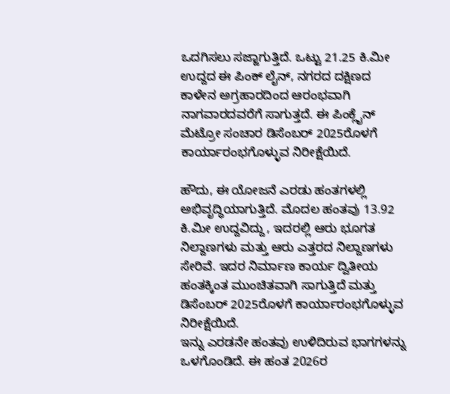ಒದಗಿಸಲು ಸಜ್ಜಾಗುತ್ತಿದೆ. ಒಟ್ಟು 21.25 ಕಿ.ಮೀ ಉದ್ದದ ಈ ಪಿಂಕ್ ಲೈನ್, ನಗರದ ದಕ್ಷಿಣದ ಕಾಳೇನ ಅಗ್ರಹಾರದಿಂದ ಆರಂಭವಾಗಿ ನಾಗವಾರದವರೆಗೆ ಸಾಗುತ್ತದೆ. ಈ ಪಿಂಕ್ಲೈನ್ ಮೆಟ್ರೋ ಸಂಚಾರ ಡಿಸೆಂಬರ್ 2025ರೊಳಗೆ ಕಾರ್ಯಾರಂಭಗೊಳ್ಳುವ ನಿರೀಕ್ಷೆಯಿದೆ.

ಹೌದು, ಈ ಯೋಜನೆ ಎರಡು ಹಂತಗಳಲ್ಲಿ ಅಭಿವೃದ್ಧಿಯಾಗುತ್ತಿದೆ. ಮೊದಲ ಹಂತವು 13.92 ಕಿ.ಮೀ ಉದ್ದವಿದ್ದು, ಇದರಲ್ಲಿ ಆರು ಭೂಗತ ನಿಲ್ದಾಣಗಳು ಮತ್ತು ಆರು ಎತ್ತರದ ನಿಲ್ದಾಣಗಳು ಸೇರಿವೆ. ಇದರ ನಿರ್ಮಾಣ ಕಾರ್ಯ ದ್ವಿತೀಯ ಹಂತಕ್ಕಿಂತ ಮುಂಚಿತವಾಗಿ ಸಾಗುತ್ತಿದೆ ಮತ್ತು ಡಿಸೆಂಬರ್ 2025ರೊಳಗೆ ಕಾರ್ಯಾರಂಭಗೊಳ್ಳುವ ನಿರೀಕ್ಷೆಯಿದೆ.
ಇನ್ನು ಎರಡನೇ ಹಂತವು ಉಳಿದಿರುವ ಭಾಗಗಳನ್ನು ಒಳಗೊಂಡಿದೆ. ಈ ಹಂತ 2026ರ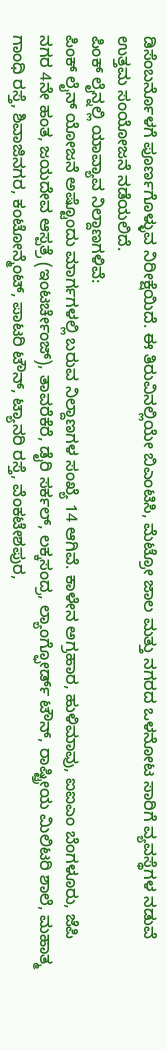ಡಿಸೆಂಬರ್ನೊಳಗೆ ಪೂರ್ಣಗೊಳ್ಳುವ ನಿರೀಕ್ಷೆಯಿದೆ. ಈ ತಿರುವಿನಲ್ಲಿಯೇ ಬಿಎಂಟಿಸಿ, ಮೆಟ್ರೋ ಜಾಲ ಮತ್ತು ನಗರದ ಒಳನೋಟ ಸಾರಿಗೆ ವ್ಯವಸ್ಥೆಗಳ ನಡುವೆ ಉತ್ತಮ ಸಂಯೋಜನೆ ನಡೆಯಲಿದೆ.
ಪಿಂಕ್ ಲೈನ್ನಲ್ಲಿ ಯಾವ್ಯಾವ ನಿಲ್ದಾಣಗಳಿವೆ:
ಪಿಂಕ್ ಲೈನ್ ಯೋಜನೆ ಅಷ್ಟೊಂದು ಮಾರ್ಗಗಳಲ್ಲಿ ಬರುವ ನಿಲ್ದಾಣಗಳ ಸಂಖ್ಯೆ 14 ಆಗಿವೆ. ಕಾಳೇನ ಅಗ್ರಹಾರ, ಹುಳಿಮಾವು, ಐಐಎಂ ಬೆಂಗಳೂರು, ಜೆಪಿ ನಗರ 4ನೇ ಹಂತ, ಜಯದೇವ ಆಸ್ಪತ್ರೆ (ಇಂಟರ್ಚೇಂಜ್), ತಾವರೆಕೆರೆ, ಡೈರಿ ಸರ್ಕಲ್, ಲಕ್ಕಸಂದ್ರ, ಲ್ಯಾಂಗ್ಫೋರ್ಡ್ ಟೌನ್, ರಾಷ್ಟ್ರೀಯ ಮಿಲಿಟರಿ ಶಾಲೆ, ಮಹಾತ್ಮ ಗಾಂಧಿ ರಸ್ತೆ, ಶಿವಾಜಿನಗರ, ಕಂಟೋನ್ಮೆಂಟ್, ಪಾಟರಿ ಟೌನ್, ಟ್ಯಾನರಿ ರಸ್ತೆ, ವೆಂಕಟೇಶಪುರ,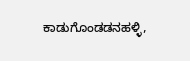ಕಾಡುಗೊಂಡಡನಹಳ್ಳಿ,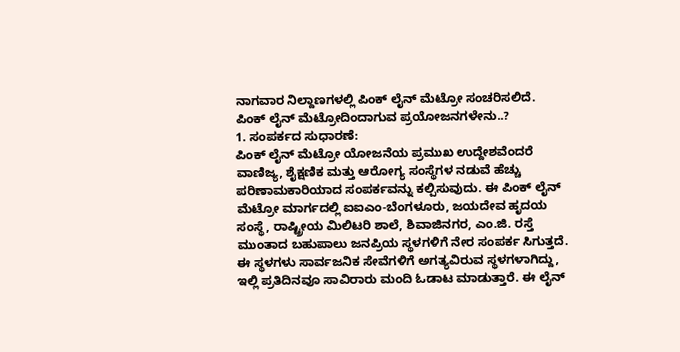ನಾಗವಾರ ನಿಲ್ದಾಣಗಳಲ್ಲಿ ಪಿಂಕ್ ಲೈನ್ ಮೆಟ್ರೋ ಸಂಚರಿಸಲಿದೆ.
ಪಿಂಕ್ ಲೈನ್ ಮೆಟ್ರೋದಿಂದಾಗುವ ಪ್ರಯೋಜನಗಳೇನು..?
1. ಸಂಪರ್ಕದ ಸುಧಾರಣೆ:
ಪಿಂಕ್ ಲೈನ್ ಮೆಟ್ರೋ ಯೋಜನೆಯ ಪ್ರಮುಖ ಉದ್ದೇಶವೆಂದರೆ ವಾಣಿಜ್ಯ, ಶೈಕ್ಷಣಿಕ ಮತ್ತು ಆರೋಗ್ಯ ಸಂಸ್ಥೆಗಳ ನಡುವೆ ಹೆಚ್ಚು ಪರಿಣಾಮಕಾರಿಯಾದ ಸಂಪರ್ಕವನ್ನು ಕಲ್ಪಿಸುವುದು. ಈ ಪಿಂಕ್ ಲೈನ್ ಮೆಟ್ರೋ ಮಾರ್ಗದಲ್ಲಿ ಐಐಎಂ-ಬೆಂಗಳೂರು, ಜಯದೇವ ಹೃದಯ ಸಂಸ್ಥೆ, ರಾಷ್ಟ್ರೀಯ ಮಿಲಿಟರಿ ಶಾಲೆ, ಶಿವಾಜಿನಗರ, ಎಂ.ಜಿ. ರಸ್ತೆ ಮುಂತಾದ ಬಹುಪಾಲು ಜನಪ್ರಿಯ ಸ್ಥಳಗಳಿಗೆ ನೇರ ಸಂಪರ್ಕ ಸಿಗುತ್ತದೆ. ಈ ಸ್ಥಳಗಳು ಸಾರ್ವಜನಿಕ ಸೇವೆಗಳಿಗೆ ಅಗತ್ಯವಿರುವ ಸ್ಥಳಗಳಾಗಿದ್ದು, ಇಲ್ಲಿ ಪ್ರತಿದಿನವೂ ಸಾವಿರಾರು ಮಂದಿ ಓಡಾಟ ಮಾಡುತ್ತಾರೆ. ಈ ಲೈನ್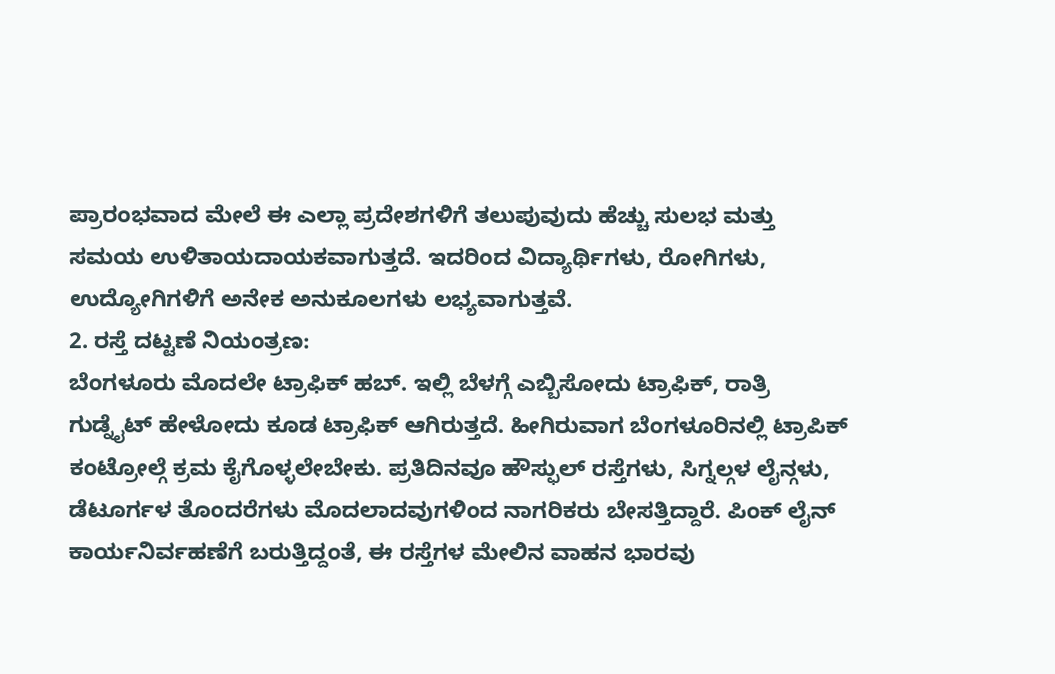ಪ್ರಾರಂಭವಾದ ಮೇಲೆ ಈ ಎಲ್ಲಾ ಪ್ರದೇಶಗಳಿಗೆ ತಲುಪುವುದು ಹೆಚ್ಚು ಸುಲಭ ಮತ್ತು ಸಮಯ ಉಳಿತಾಯದಾಯಕವಾಗುತ್ತದೆ. ಇದರಿಂದ ವಿದ್ಯಾರ್ಥಿಗಳು, ರೋಗಿಗಳು, ಉದ್ಯೋಗಿಗಳಿಗೆ ಅನೇಕ ಅನುಕೂಲಗಳು ಲಭ್ಯವಾಗುತ್ತವೆ.
2. ರಸ್ತೆ ದಟ್ಟಣೆ ನಿಯಂತ್ರಣ:
ಬೆಂಗಳೂರು ಮೊದಲೇ ಟ್ರಾಫಿಕ್ ಹಬ್. ಇಲ್ಲಿ ಬೆಳಗ್ಗೆ ಎಬ್ಬಿಸೋದು ಟ್ರಾಫಿಕ್, ರಾತ್ರಿ ಗುಡ್ನೈಟ್ ಹೇಳೋದು ಕೂಡ ಟ್ರಾಫಿಕ್ ಆಗಿರುತ್ತದೆ. ಹೀಗಿರುವಾಗ ಬೆಂಗಳೂರಿನಲ್ಲಿ ಟ್ರಾಪಿಕ್ ಕಂಟ್ರೋಲ್ಗೆ ಕ್ರಮ ಕೈಗೊಳ್ಳಲೇಬೇಕು. ಪ್ರತಿದಿನವೂ ಹೌಸ್ಫುಲ್ ರಸ್ತೆಗಳು, ಸಿಗ್ನಲ್ಗಳ ಲೈನ್ಗಳು, ಡೆಟೂರ್ಗಳ ತೊಂದರೆಗಳು ಮೊದಲಾದವುಗಳಿಂದ ನಾಗರಿಕರು ಬೇಸತ್ತಿದ್ದಾರೆ. ಪಿಂಕ್ ಲೈನ್ ಕಾರ್ಯನಿರ್ವಹಣೆಗೆ ಬರುತ್ತಿದ್ದಂತೆ, ಈ ರಸ್ತೆಗಳ ಮೇಲಿನ ವಾಹನ ಭಾರವು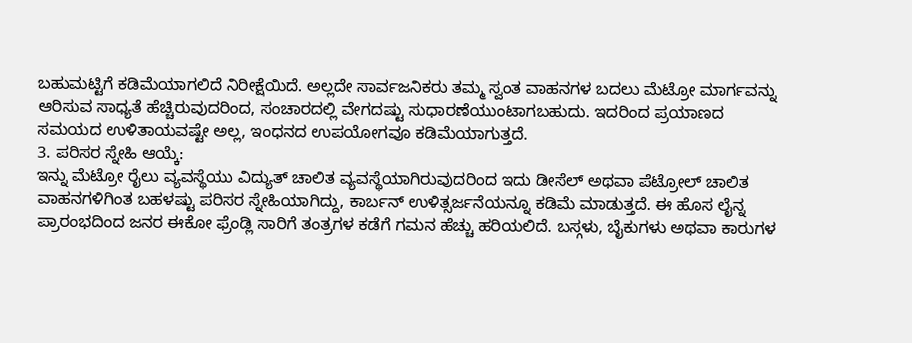ಬಹುಮಟ್ಟಿಗೆ ಕಡಿಮೆಯಾಗಲಿದೆ ನಿರೀಕ್ಷೆಯಿದೆ. ಅಲ್ಲದೇ ಸಾರ್ವಜನಿಕರು ತಮ್ಮ ಸ್ವಂತ ವಾಹನಗಳ ಬದಲು ಮೆಟ್ರೋ ಮಾರ್ಗವನ್ನು ಆರಿಸುವ ಸಾಧ್ಯತೆ ಹೆಚ್ಚಿರುವುದರಿಂದ, ಸಂಚಾರದಲ್ಲಿ ವೇಗದಷ್ಟು ಸುಧಾರಣೆಯುಂಟಾಗಬಹುದು. ಇದರಿಂದ ಪ್ರಯಾಣದ ಸಮಯದ ಉಳಿತಾಯವಷ್ಟೇ ಅಲ್ಲ, ಇಂಧನದ ಉಪಯೋಗವೂ ಕಡಿಮೆಯಾಗುತ್ತದೆ.
3. ಪರಿಸರ ಸ್ನೇಹಿ ಆಯ್ಕೆ:
ಇನ್ನು ಮೆಟ್ರೋ ರೈಲು ವ್ಯವಸ್ಥೆಯು ವಿದ್ಯುತ್ ಚಾಲಿತ ವ್ಯವಸ್ಥೆಯಾಗಿರುವುದರಿಂದ ಇದು ಡೀಸೆಲ್ ಅಥವಾ ಪೆಟ್ರೋಲ್ ಚಾಲಿತ ವಾಹನಗಳಿಗಿಂತ ಬಹಳಷ್ಟು ಪರಿಸರ ಸ್ನೇಹಿಯಾಗಿದ್ದು, ಕಾರ್ಬನ್ ಉಳಿತ್ಸರ್ಜನೆಯನ್ನೂ ಕಡಿಮೆ ಮಾಡುತ್ತದೆ. ಈ ಹೊಸ ಲೈನ್ನ ಪ್ರಾರಂಭದಿಂದ ಜನರ ಈಕೋ ಫ್ರೆಂಡ್ಲಿ ಸಾರಿಗೆ ತಂತ್ರಗಳ ಕಡೆಗೆ ಗಮನ ಹೆಚ್ಚು ಹರಿಯಲಿದೆ. ಬಸ್ಗಳು, ಬೈಕುಗಳು ಅಥವಾ ಕಾರುಗಳ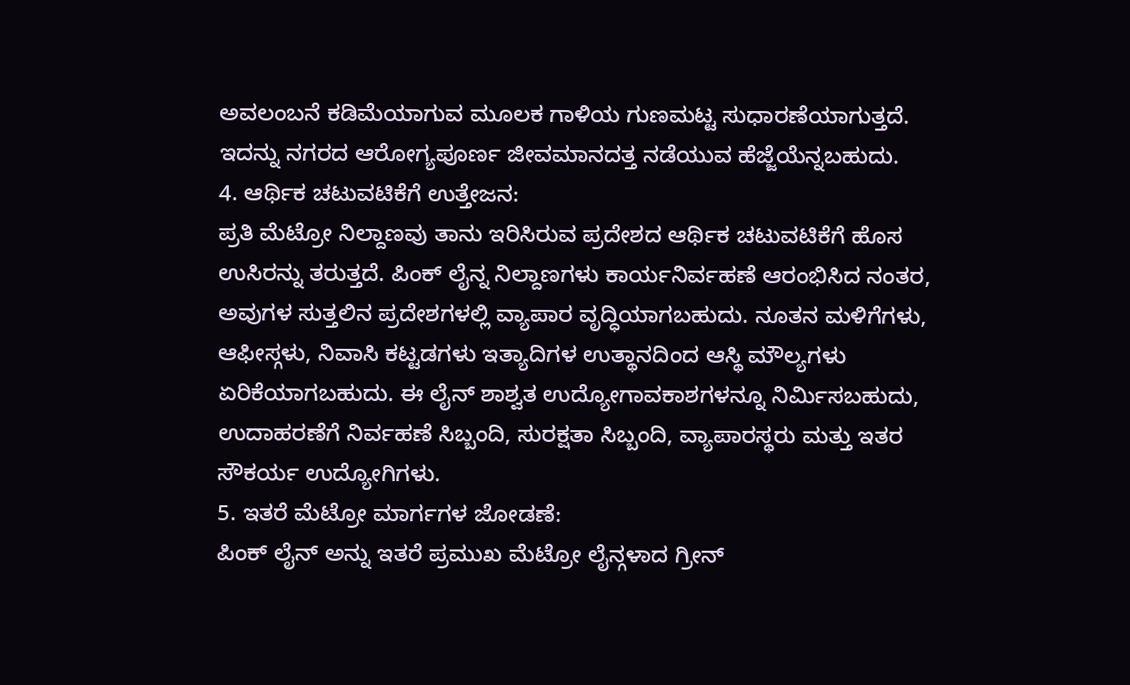ಅವಲಂಬನೆ ಕಡಿಮೆಯಾಗುವ ಮೂಲಕ ಗಾಳಿಯ ಗುಣಮಟ್ಟ ಸುಧಾರಣೆಯಾಗುತ್ತದೆ. ಇದನ್ನು ನಗರದ ಆರೋಗ್ಯಪೂರ್ಣ ಜೀವಮಾನದತ್ತ ನಡೆಯುವ ಹೆಜ್ಜೆಯೆನ್ನಬಹುದು.
4. ಆರ್ಥಿಕ ಚಟುವಟಿಕೆಗೆ ಉತ್ತೇಜನ:
ಪ್ರತಿ ಮೆಟ್ರೋ ನಿಲ್ದಾಣವು ತಾನು ಇರಿಸಿರುವ ಪ್ರದೇಶದ ಆರ್ಥಿಕ ಚಟುವಟಿಕೆಗೆ ಹೊಸ ಉಸಿರನ್ನು ತರುತ್ತದೆ. ಪಿಂಕ್ ಲೈನ್ನ ನಿಲ್ದಾಣಗಳು ಕಾರ್ಯನಿರ್ವಹಣೆ ಆರಂಭಿಸಿದ ನಂತರ, ಅವುಗಳ ಸುತ್ತಲಿನ ಪ್ರದೇಶಗಳಲ್ಲಿ ವ್ಯಾಪಾರ ವೃದ್ಧಿಯಾಗಬಹುದು. ನೂತನ ಮಳಿಗೆಗಳು, ಆಫೀಸ್ಗಳು, ನಿವಾಸಿ ಕಟ್ಟಡಗಳು ಇತ್ಯಾದಿಗಳ ಉತ್ಥಾನದಿಂದ ಆಸ್ಥಿ ಮೌಲ್ಯಗಳು ಏರಿಕೆಯಾಗಬಹುದು. ಈ ಲೈನ್ ಶಾಶ್ವತ ಉದ್ಯೋಗಾವಕಾಶಗಳನ್ನೂ ನಿರ್ಮಿಸಬಹುದು, ಉದಾಹರಣೆಗೆ ನಿರ್ವಹಣೆ ಸಿಬ್ಬಂದಿ, ಸುರಕ್ಷತಾ ಸಿಬ್ಬಂದಿ, ವ್ಯಾಪಾರಸ್ಥರು ಮತ್ತು ಇತರ ಸೌಕರ್ಯ ಉದ್ಯೋಗಿಗಳು.
5. ಇತರೆ ಮೆಟ್ರೋ ಮಾರ್ಗಗಳ ಜೋಡಣೆ:
ಪಿಂಕ್ ಲೈನ್ ಅನ್ನು ಇತರೆ ಪ್ರಮುಖ ಮೆಟ್ರೋ ಲೈನ್ಗಳಾದ ಗ್ರೀನ್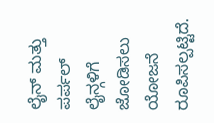ಲೈನ್ ಮತ್ತು ಪರ್ಪಲ್ ಲೈನ್ಗಳಿಗೆ ಜೋಡಿಸಲು ಯೋಜನೆ ರೂಪಿಸಲ್ಪಟ್ಟಿದೆ.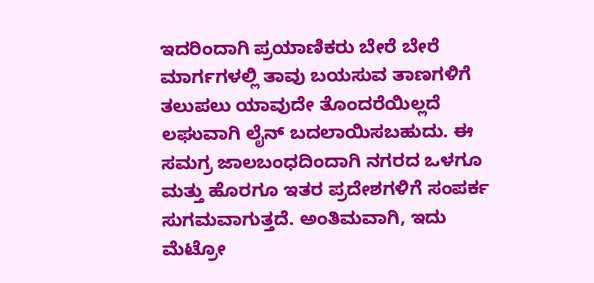ಇದರಿಂದಾಗಿ ಪ್ರಯಾಣಿಕರು ಬೇರೆ ಬೇರೆ ಮಾರ್ಗಗಳಲ್ಲಿ ತಾವು ಬಯಸುವ ತಾಣಗಳಿಗೆ ತಲುಪಲು ಯಾವುದೇ ತೊಂದರೆಯಿಲ್ಲದೆ ಲಘುವಾಗಿ ಲೈನ್ ಬದಲಾಯಿಸಬಹುದು. ಈ ಸಮಗ್ರ ಜಾಲಬಂಧದಿಂದಾಗಿ ನಗರದ ಒಳಗೂ ಮತ್ತು ಹೊರಗೂ ಇತರ ಪ್ರದೇಶಗಳಿಗೆ ಸಂಪರ್ಕ ಸುಗಮವಾಗುತ್ತದೆ. ಅಂತಿಮವಾಗಿ, ಇದು ಮೆಟ್ರೋ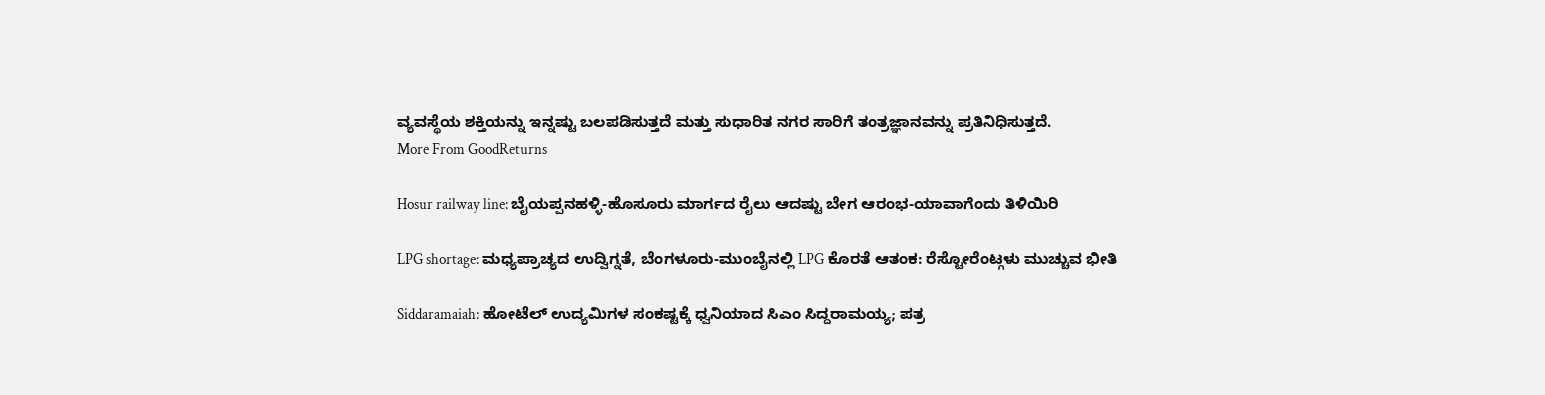ವ್ಯವಸ್ಥೆಯ ಶಕ್ತಿಯನ್ನು ಇನ್ನಷ್ಟು ಬಲಪಡಿಸುತ್ತದೆ ಮತ್ತು ಸುಧಾರಿತ ನಗರ ಸಾರಿಗೆ ತಂತ್ರಜ್ಞಾನವನ್ನು ಪ್ರತಿನಿಧಿಸುತ್ತದೆ.
More From GoodReturns

Hosur railway line: ಬೈಯಪ್ಪನಹಳ್ಳಿ-ಹೊಸೂರು ಮಾರ್ಗದ ರೈಲು ಆದಷ್ಟು ಬೇಗ ಆರಂಭ-ಯಾವಾಗೆಂದು ತಿಳಿಯಿರಿ

LPG shortage: ಮಧ್ಯಪ್ರಾಚ್ಯದ ಉದ್ವಿಗ್ನತೆ, ಬೆಂಗಳೂರು-ಮುಂಬೈನಲ್ಲಿ LPG ಕೊರತೆ ಆತಂಕ: ರೆಸ್ಟೋರೆಂಟ್ಗಳು ಮುಚ್ಚುವ ಭೀತಿ

Siddaramaiah: ಹೋಟೆಲ್ ಉದ್ಯಮಿಗಳ ಸಂಕಷ್ಟಕ್ಕೆ ಧ್ವನಿಯಾದ ಸಿಎಂ ಸಿದ್ದರಾಮಯ್ಯ; ಪತ್ರ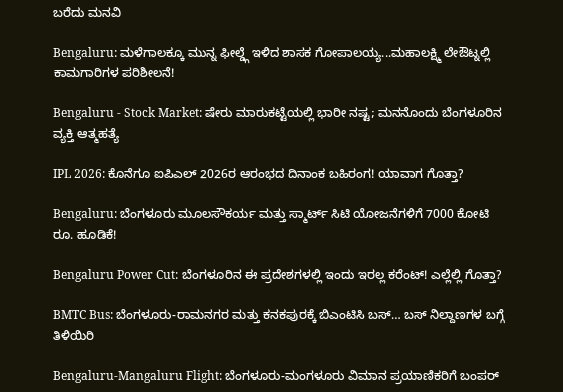ಬರೆದು ಮನವಿ

Bengaluru: ಮಳೆಗಾಲಕ್ಕೂ ಮುನ್ನ ಫೀಲ್ಡ್ಗೆ ಇಳಿದ ಶಾಸಕ ಗೋಪಾಲಯ್ಯ...ಮಹಾಲಕ್ಷ್ಮಿ ಲೇಔಟ್ನಲ್ಲಿ ಕಾಮಗಾರಿಗಳ ಪರಿಶೀಲನೆ!

Bengaluru - Stock Market: ಷೇರು ಮಾರುಕಟ್ಟೆಯಲ್ಲಿ ಭಾರೀ ನಷ್ಟ; ಮನನೊಂದು ಬೆಂಗಳೂರಿನ ವ್ಯಕ್ತಿ ಆತ್ಮಹತ್ಯೆ

IPL 2026: ಕೊನೆಗೂ ಐಪಿಎಲ್ 2026ರ ಆರಂಭದ ದಿನಾಂಕ ಬಹಿರಂಗ! ಯಾವಾಗ ಗೊತ್ತಾ?

Bengaluru: ಬೆಂಗಳೂರು ಮೂಲಸೌಕರ್ಯ ಮತ್ತು ಸ್ಮಾರ್ಟ್ ಸಿಟಿ ಯೋಜನೆಗಳಿಗೆ 7000 ಕೋಟಿ ರೂ. ಹೂಡಿಕೆ!

Bengaluru Power Cut: ಬೆಂಗಳೂರಿನ ಈ ಪ್ರದೇಶಗಳಲ್ಲಿ ಇಂದು ಇರಲ್ಲ ಕರೆಂಟ್! ಎಲ್ಲೆಲ್ಲಿ ಗೊತ್ತಾ?

BMTC Bus: ಬೆಂಗಳೂರು-ರಾಮನಗರ ಮತ್ತು ಕನಕಪುರಕ್ಕೆ ಬಿಎಂಟಿಸಿ ಬಸ್… ಬಸ್ ನಿಲ್ದಾಣಗಳ ಬಗ್ಗೆ ತಿಳಿಯಿರಿ

Bengaluru-Mangaluru Flight: ಬೆಂಗಳೂರು-ಮಂಗಳೂರು ವಿಮಾನ ಪ್ರಯಾಣಿಕರಿಗೆ ಬಂಪರ್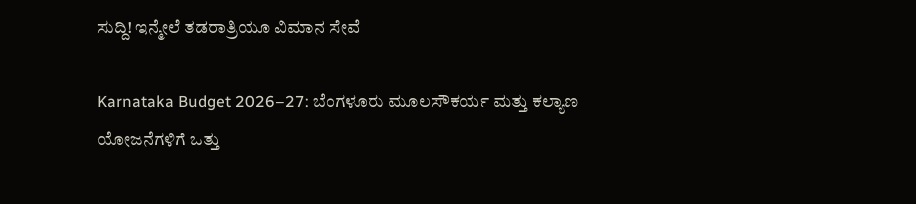ಸುದ್ದಿ! ಇನ್ಮೇಲೆ ತಡರಾತ್ರಿಯೂ ವಿಮಾನ ಸೇವೆ

Karnataka Budget 2026–27: ಬೆಂಗಳೂರು ಮೂಲಸೌಕರ್ಯ ಮತ್ತು ಕಲ್ಯಾಣ ಯೋಜನೆಗಳಿಗೆ ಒತ್ತು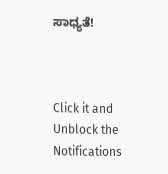ಸಾಧ್ಯತೆ!



Click it and Unblock the Notifications